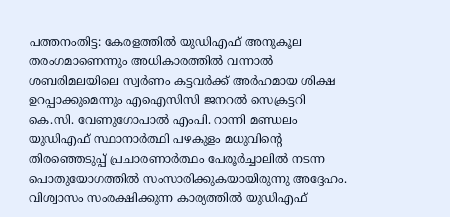പത്തനംതിട്ട: കേരളത്തില്‍ യുഡിഎഫ് അനുകൂല തരംഗമാണെന്നും അധികാരത്തില്‍ വന്നാല്‍ ശബരിമലയിലെ സ്വര്‍ണം കട്ടവര്‍ക്ക് അര്‍ഹമായ ശിക്ഷ ഉറപ്പാക്കുമെന്നും എഐസിസി ജനറല്‍ സെക്രട്ടറി കെ.സി. വേണുഗോപാല്‍ എംപി. റാന്നി മണ്ഡലം യുഡിഎഫ് സ്ഥാനാര്‍ത്ഥി പഴകുളം മധുവിന്റെ തിരഞ്ഞെടുപ്പ് പ്രചാരണാര്‍ത്ഥം പേരൂര്‍ച്ചാലില്‍ നടന്ന പൊതുയോഗത്തില്‍ സംസാരിക്കുകയായിരുന്നു അദ്ദേഹം. വിശ്വാസം സംരക്ഷിക്കുന്ന കാര്യത്തില്‍ യുഡിഎഫ്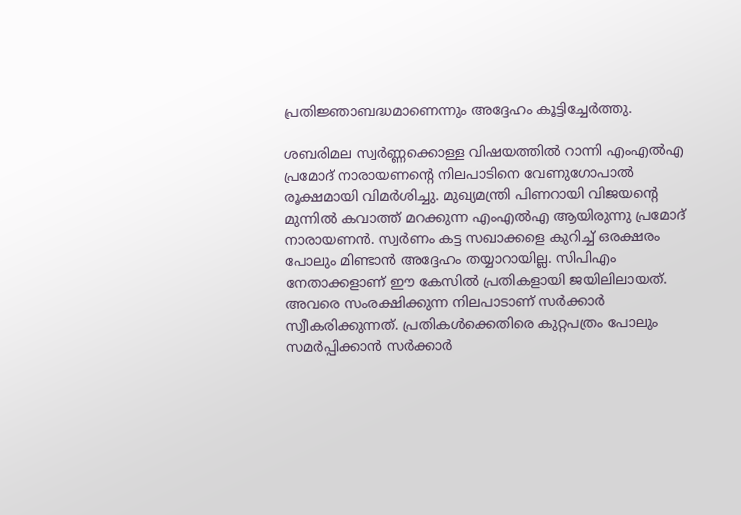പ്രതിജ്ഞാബദ്ധമാണെന്നും അദ്ദേഹം കൂട്ടിച്ചേര്‍ത്തു.

ശബരിമല സ്വര്‍ണ്ണക്കൊള്ള വിഷയത്തില്‍ റാന്നി എംഎല്‍എ പ്രമോദ് നാരായണന്റെ നിലപാടിനെ വേണുഗോപാല്‍ രൂക്ഷമായി വിമര്‍ശിച്ചു. മുഖ്യമന്ത്രി പിണറായി വിജയന്റെ മുന്നില്‍ കവാത്ത് മറക്കുന്ന എംഎല്‍എ ആയിരുന്നു പ്രമോദ് നാരായണന്‍. സ്വര്‍ണം കട്ട സഖാക്കളെ കുറിച്ച് ഒരക്ഷരം പോലും മിണ്ടാന്‍ അദ്ദേഹം തയ്യാറായില്ല. സിപിഎം നേതാക്കളാണ് ഈ കേസില്‍ പ്രതികളായി ജയിലിലായത്. അവരെ സംരക്ഷിക്കുന്ന നിലപാടാണ് സര്‍ക്കാര്‍ സ്വീകരിക്കുന്നത്. പ്രതികള്‍ക്കെതിരെ കുറ്റപത്രം പോലും സമര്‍പ്പിക്കാന്‍ സര്‍ക്കാര്‍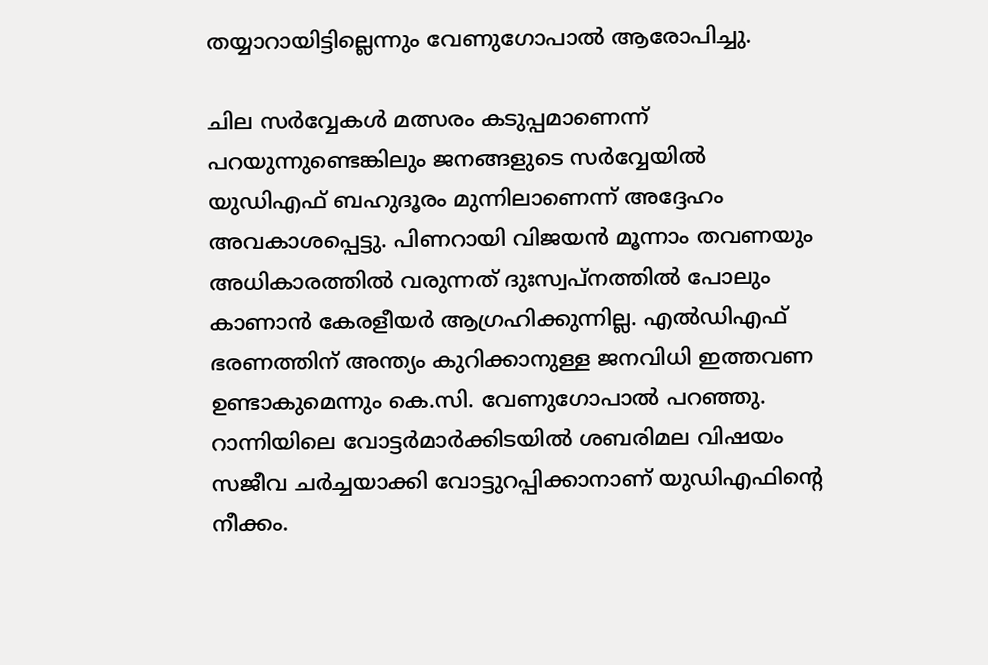തയ്യാറായിട്ടില്ലെന്നും വേണുഗോപാല്‍ ആരോപിച്ചു.

ചില സര്‍വ്വേകള്‍ മത്സരം കടുപ്പമാണെന്ന് പറയുന്നുണ്ടെങ്കിലും ജനങ്ങളുടെ സര്‍വ്വേയില്‍ യുഡിഎഫ് ബഹുദൂരം മുന്നിലാണെന്ന് അദ്ദേഹം അവകാശപ്പെട്ടു. പിണറായി വിജയന്‍ മൂന്നാം തവണയും അധികാരത്തില്‍ വരുന്നത് ദുഃസ്വപ്നത്തില്‍ പോലും കാണാന്‍ കേരളീയര്‍ ആഗ്രഹിക്കുന്നില്ല. എല്‍ഡിഎഫ് ഭരണത്തിന് അന്ത്യം കുറിക്കാനുള്ള ജനവിധി ഇത്തവണ ഉണ്ടാകുമെന്നും കെ.സി. വേണുഗോപാല്‍ പറഞ്ഞു. റാന്നിയിലെ വോട്ടര്‍മാര്‍ക്കിടയില്‍ ശബരിമല വിഷയം സജീവ ചര്‍ച്ചയാക്കി വോട്ടുറപ്പിക്കാനാണ് യുഡിഎഫിന്റെ നീക്കം.